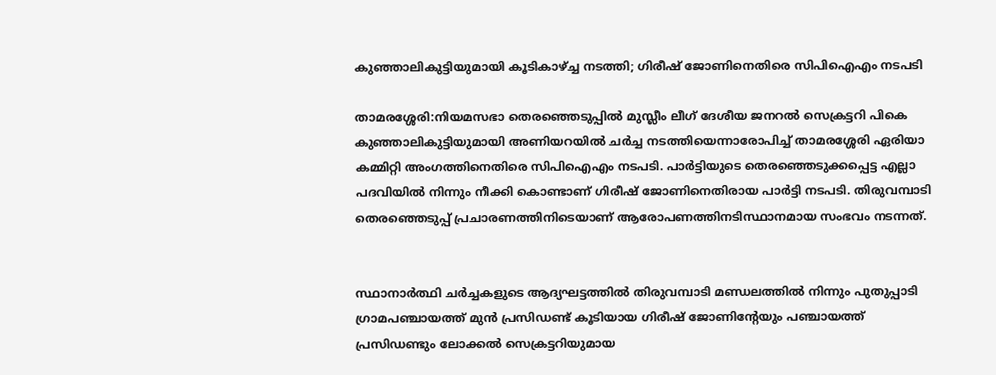കുഞ്ഞാലികുട്ടിയുമായി കൂടികാഴ്ച്ച നടത്തി; ഗിരീഷ് ജോണിനെതിരെ സിപിഐഎം നടപടി

താമരശ്ശേരി:നിയമസഭാ തെരഞ്ഞെടുപ്പില്‍ മുസ്ലീം ലീഗ് ദേശീയ ജനറല്‍ സെക്രട്ടറി പികെ കുഞ്ഞാലികുട്ടിയുമായി അണിയറയില്‍ ചര്‍ച്ച നടത്തിയെന്നാരോപിച്ച് താമരശ്ശേരി ഏരിയാ കമ്മിറ്റി അംഗത്തിനെതിരെ സിപിഐഎം നടപടി. പാര്‍ട്ടിയുടെ തെരഞ്ഞെടുക്കപ്പെട്ട എല്ലാ പദവിയില്‍ നിന്നും നീക്കി കൊണ്ടാണ് ഗിരീഷ് ജോണിനെതിരായ പാര്‍ട്ടി നടപടി. തിരുവമ്പാടി തെരഞ്ഞെടുപ്പ് പ്രചാരണത്തിനിടെയാണ് ആരോപണത്തിനടിസ്ഥാനമായ സംഭവം നടന്നത്.


സ്ഥാനാര്‍ത്ഥി ചര്‍ച്ചകളുടെ ആദ്യഘട്ടത്തില്‍ തിരുവമ്പാടി മണ്ഡലത്തില്‍ നിന്നും പുതുപ്പാടി ഗ്രാമപഞ്ചായത്ത് മുന്‍ പ്രസിഡണ്ട് കൂടിയായ ഗിരീഷ് ജോണിന്റേയും പഞ്ചായത്ത് പ്രസിഡണ്ടും ലോക്കല്‍ സെക്രട്ടറിയുമായ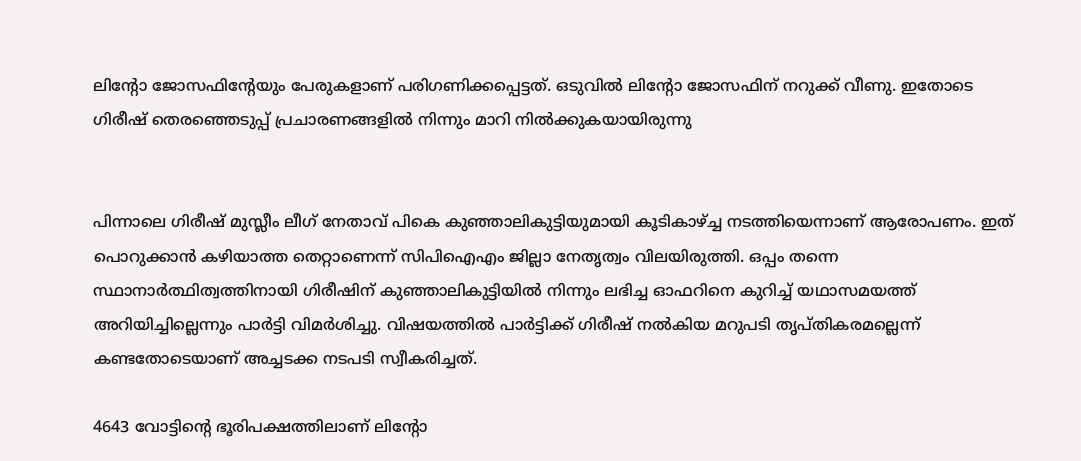ലിന്റോ ജോസഫിന്റേയും പേരുകളാണ് പരിഗണിക്കപ്പെട്ടത്. ഒടുവില്‍ ലിന്റോ ജോസഫിന് നറുക്ക് വീണു. ഇതോടെ ഗിരീഷ് തെരഞ്ഞെടുപ്പ് പ്രചാരണങ്ങളില്‍ നിന്നും മാറി നില്‍ക്കുകയായിരുന്നു


പിന്നാലെ ഗിരീഷ് മുസ്ലീം ലീഗ് നേതാവ് പികെ കുഞ്ഞാലികുട്ടിയുമായി കൂടികാഴ്ച്ച നടത്തിയെന്നാണ് ആരോപണം. ഇത് പൊറുക്കാന്‍ കഴിയാത്ത തെറ്റാണെന്ന് സിപിഐഎം ജില്ലാ നേതൃത്വം വിലയിരുത്തി. ഒപ്പം തന്നെ സ്ഥാനാര്‍ത്ഥിത്വത്തിനായി ഗിരീഷിന് കുഞ്ഞാലികുട്ടിയില്‍ നിന്നും ലഭിച്ച ഓഫറിനെ കുറിച്ച് യഥാസമയത്ത് അറിയിച്ചില്ലെന്നും പാര്‍ട്ടി വിമര്‍ശിച്ചു. വിഷയത്തില്‍ പാര്‍ട്ടിക്ക് ഗിരീഷ് നല്‍കിയ മറുപടി തൃപ്തികരമല്ലെന്ന് കണ്ടതോടെയാണ് അച്ചടക്ക നടപടി സ്വീകരിച്ചത്.

4643 വോട്ടിന്റെ ഭൂരിപക്ഷത്തിലാണ് ലിന്റോ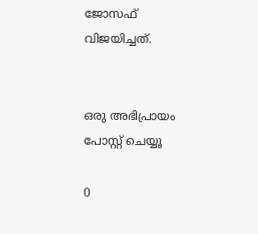ജോസഫ് വിജയിച്ചത്.


ഒരു അഭിപ്രായം പോസ്റ്റ് ചെയ്യൂ

0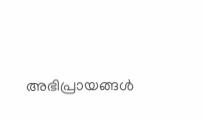അഭിപ്രായങ്ങള്‍